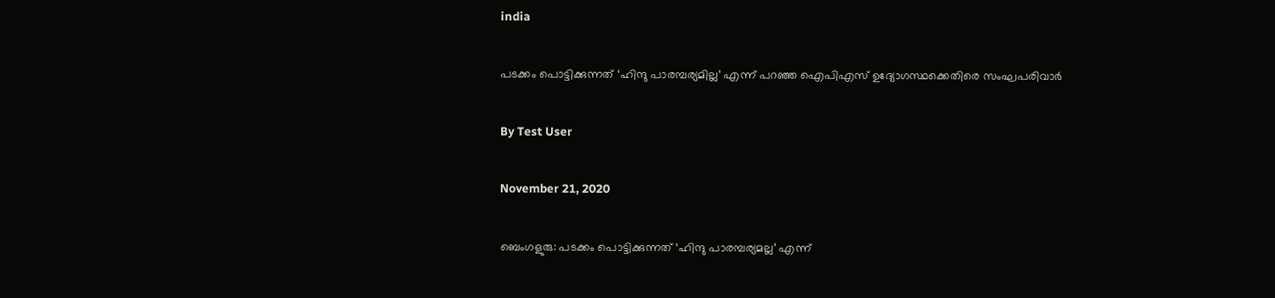india

പടക്കം പൊട്ടിക്കുന്നത് ‘ഹിന്ദു പാരമ്പര്യമില്ല’ എന്ന് പറഞ്ഞ ഐപിഎസ് ഉദ്യോഗസ്ഥക്കെതിരെ സംഘപരിവാര്‍

By Test User

November 21, 2020

ബെംഗളുരു: പടക്കം പൊട്ടിക്കുന്നത് ‘ഹിന്ദു പാരമ്പര്യമല്ല’ എന്ന്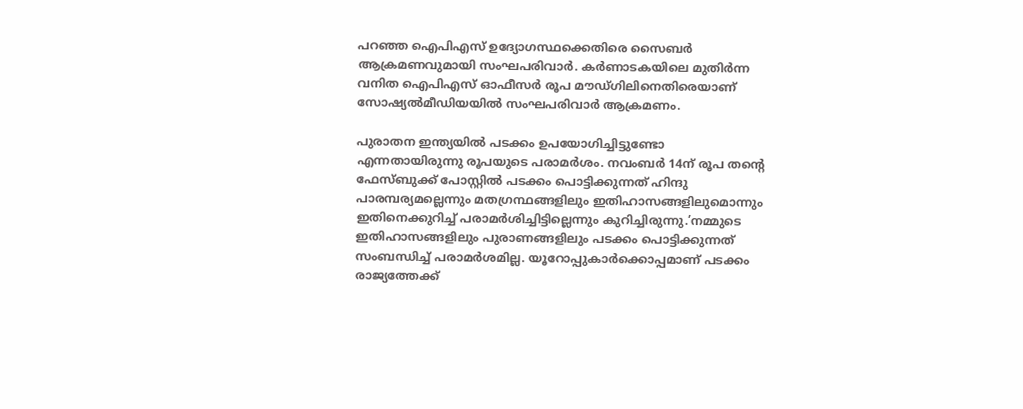പറഞ്ഞ ഐപിഎസ് ഉദ്യോഗസ്ഥക്കെതിരെ സൈബര്‍ ആക്രമണവുമായി സംഘപരിവാര്‍. കര്‍ണാടകയിലെ മുതിര്‍ന്ന വനിത ഐപിഎസ് ഓഫീസര്‍ രൂപ മൗഡ്ഗിലിനെതിരെയാണ് സോഷ്യല്‍മീഡിയയില്‍ സംഘപരിവാര്‍ ആക്രമണം.

പുരാതന ഇന്ത്യയില്‍ പടക്കം ഉപയോഗിച്ചിട്ടുണ്ടോ എന്നതായിരുന്നു രൂപയുടെ പരാമര്‍ശം. നവംബര്‍ 14ന് രൂപ തന്റെ ഫേസ്ബുക്ക് പോസ്റ്റില്‍ പടക്കം പൊട്ടിക്കുന്നത് ഹിന്ദു പാരമ്പര്യമല്ലെന്നും മതഗ്രന്ഥങ്ങളിലും ഇതിഹാസങ്ങളിലുമൊന്നും ഇതിനെക്കുറിച്ച് പരാമര്‍ശിച്ചിട്ടില്ലെന്നും കുറിച്ചിരുന്നു.’നമ്മുടെ ഇതിഹാസങ്ങളിലും പുരാണങ്ങളിലും പടക്കം പൊട്ടിക്കുന്നത് സംബന്ധിച്ച് പരാമര്‍ശമില്ല. യൂറോപ്പുകാര്‍ക്കൊപ്പമാണ് പടക്കം രാജ്യത്തേക്ക്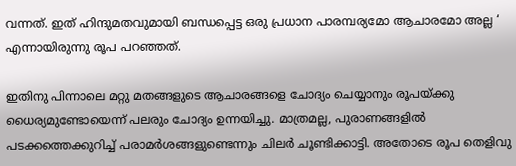വന്നത്. ഇത് ഹിന്ദുമതവുമായി ബന്ധപ്പെട്ട ഒരു പ്രധാന പാരമ്പര്യമോ ആചാരമോ അല്ല ‘ എന്നായിരുന്നു രൂപ പറഞ്ഞത്.

ഇതിനു പിന്നാലെ മറ്റു മതങ്ങളുടെ ആചാരങ്ങളെ ചോദ്യം ചെയ്യാനും രൂപയ്ക്കു ധൈര്യമുണ്ടോയെന്ന് പലരും ചോദ്യം ഉന്നയിച്ചു. മാത്രമല്ല, പുരാണങ്ങളില്‍ പടക്കത്തെക്കുറിച്ച് പരാമര്‍ശങ്ങളുണ്ടെന്നും ചിലര്‍ ചൂണ്ടിക്കാട്ടി. അതോടെ രൂപ തെളിവു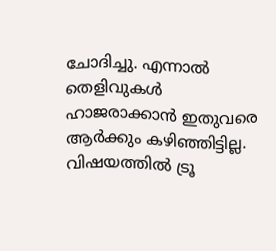ചോദിച്ചു. എന്നാല്‍ തെളിവുകള്‍ ഹാജരാക്കാന്‍ ഇതുവരെ ആര്‍ക്കും കഴിഞ്ഞിട്ടില്ല. വിഷയത്തില്‍ ട്രൂ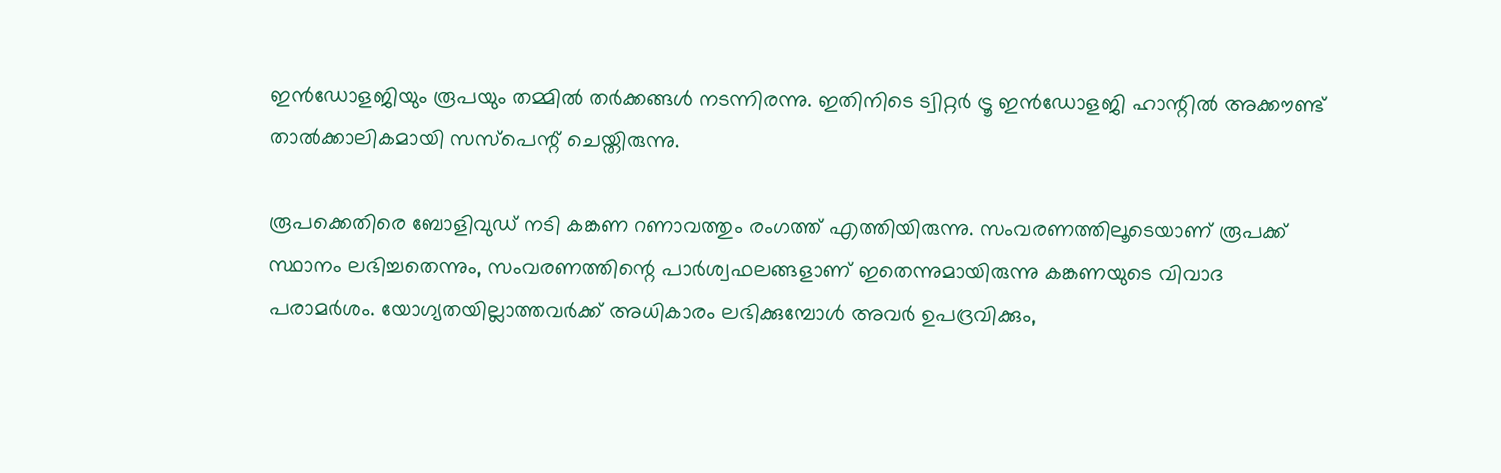ഇന്‍ഡോളജിയും രൂപയും തമ്മില്‍ തര്‍ക്കങ്ങള്‍ നടന്നിരന്നു. ഇതിനിടെ ട്വിറ്റര്‍ ട്രൂ ഇന്‍ഡോളജി ഹാന്റില്‍ അക്കൗണ്ട് താല്‍ക്കാലികമായി സസ്‌പെന്റ് ചെയ്തിരുന്നു.

രൂപക്കെതിരെ ബോളിവുഡ് നടി കങ്കണ റണാവത്തും രംഗത്ത് എത്തിയിരുന്നു. സംവരണത്തിലൂടെയാണ് രൂപക്ക് സ്ഥാനം ലഭിച്ചതെന്നും, സംവരണത്തിന്റെ പാര്‍ശ്വഫലങ്ങളാണ് ഇതെന്നുമായിരുന്നു കങ്കണയുടെ വിവാദ പരാമര്‍ശം. യോഗ്യതയില്ലാത്തവര്‍ക്ക് അധികാരം ലഭിക്കുമ്പോള്‍ അവര്‍ ഉപദ്രവിക്കും,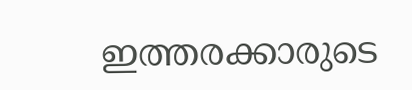ഇത്തരക്കാരുടെ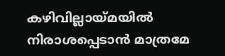കഴിവില്ലായ്മയില്‍ നിരാശപ്പെടാന്‍ മാത്രമേ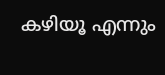കഴിയൂ എന്നും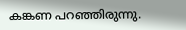കങ്കണ പറഞ്ഞിരുന്നു.